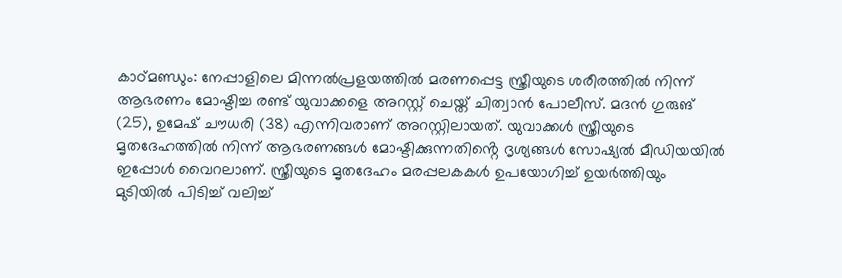കാഠ്മണ്ഡും: നേപ്പാളിലെ മിന്നൽപ്രളയത്തിൽ മരണപ്പെട്ട സ്ത്രീയുടെ ശരീരത്തിൽ നിന്ന് ആഭരണം മോഷ്ടിച്ച രണ്ട് യുവാക്കളെ അറസ്റ്റ് ചെയ്ത് ചിത്വാൻ പോലീസ്. മദൻ ഗുരുങ് (25), ഉമേഷ് ചൗധരി (38) എന്നിവരാണ് അറസ്റ്റിലായത്. യുവാക്കൾ സ്ത്രീയുടെ മൃതദേഹത്തിൽ നിന്ന് ആഭരണങ്ങൾ മോഷ്ടിക്കുന്നതിൻ്റെ ദൃശ്യങ്ങൾ സോഷ്യൽ മീഡിയയിൽ ഇപ്പോൾ വൈറലാണ്. സ്ത്രീയുടെ മൃതദേഹം മരപ്പലകകൾ ഉപയോഗിച്ച് ഉയർത്തിയും മുടിയിൽ പിടിച്ച് വലിച്ച്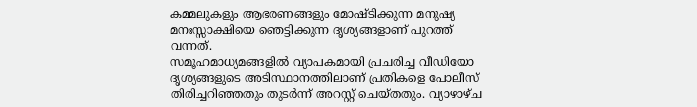കമ്മലുകളും ആഭരണങ്ങളും മോഷ്ടിക്കുന്ന മനുഷ്യ മനഃസ്സാക്ഷിയെ ഞെട്ടിക്കുന്ന ദൃശ്യങ്ങളാണ് പുറത്ത് വന്നത്.
സമൂഹമാധ്യമങ്ങളിൽ വ്യാപകമായി പ്രചരിച്ച വീഡിയോ ദൃശ്യങ്ങളുടെ അടിസ്ഥാനത്തിലാണ് പ്രതികളെ പോലീസ് തിരിച്ചറിഞ്ഞതും തുടർന്ന് അറസ്റ്റ് ചെയ്തതും. വ്യാഴാഴ്ച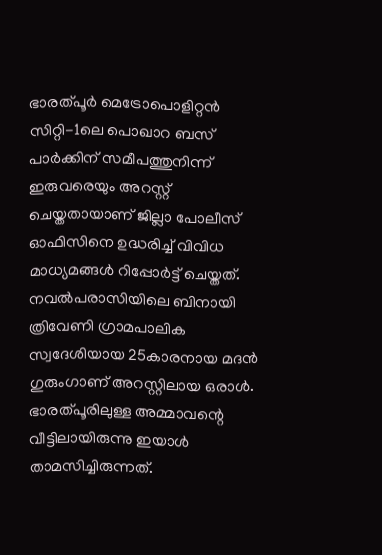ഭാരത്പൂർ മെട്രോപൊളിറ്റൻ സിറ്റി-1ലെ പൊഖാറ ബസ് പാർക്കിന് സമീപത്തുനിന്ന് ഇരുവരെയും അറസ്റ്റ് ചെയ്തതായാണ് ജില്ലാ പോലീസ് ഓഫിസിനെ ഉദ്ധരിച്ച് വിവിധ മാധ്യമങ്ങൾ റിപ്പോർട്ട് ചെയ്തത്. നവൽപരാസിയിലെ ബിനായി ത്രിവേണി ഗ്രാമപാലിക സ്വദേശിയായ 25കാരനായ മദൻ ഗുരുംഗാണ് അറസ്റ്റിലായ ഒരാൾ. ഭാരത്പൂരിലുള്ള അമ്മാവന്റെ വീട്ടിലായിരുന്നു ഇയാൾ താമസിച്ചിരുന്നത്.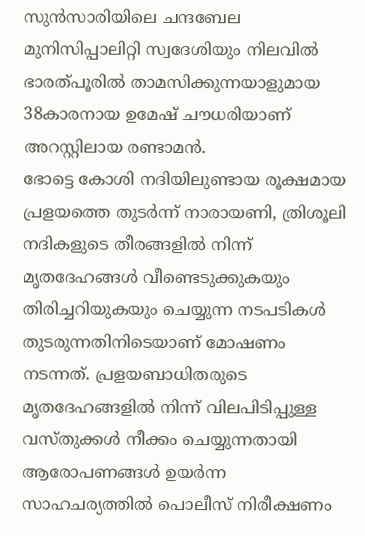സുൻസാരിയിലെ ചന്ദബേല മുനിസിപ്പാലിറ്റി സ്വദേശിയും നിലവിൽ ഭാരത്പൂരിൽ താമസിക്കുന്നയാളുമായ 38കാരനായ ഉമേഷ് ചൗധരിയാണ് അറസ്റ്റിലായ രണ്ടാമൻ.
ഭോട്ടെ കോശി നദിയിലുണ്ടായ രൂക്ഷമായ പ്രളയത്തെ തുടർന്ന് നാരായണി, ത്രിശൂലി നദികളുടെ തീരങ്ങളിൽ നിന്ന് മൃതദേഹങ്ങൾ വീണ്ടെടുക്കുകയും തിരിച്ചറിയുകയും ചെയ്യുന്ന നടപടികൾ തുടരുന്നതിനിടെയാണ് മോഷണം നടന്നത്. പ്രളയബാധിതരുടെ മൃതദേഹങ്ങളിൽ നിന്ന് വിലപിടിപ്പുള്ള വസ്തുക്കൾ നീക്കം ചെയ്യുന്നതായി ആരോപണങ്ങൾ ഉയർന്ന സാഹചര്യത്തിൽ പൊലീസ് നിരീക്ഷണം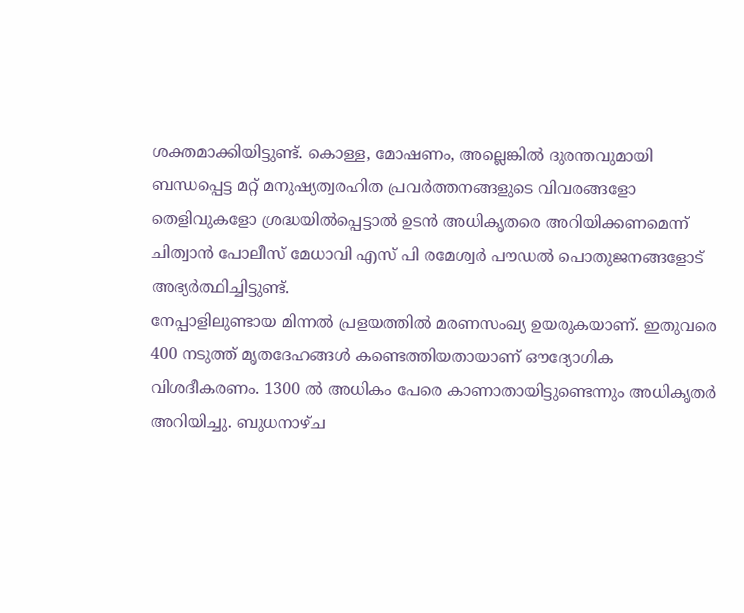ശക്തമാക്കിയിട്ടുണ്ട്. കൊള്ള, മോഷണം, അല്ലെങ്കിൽ ദുരന്തവുമായി ബന്ധപ്പെട്ട മറ്റ് മനുഷ്യത്വരഹിത പ്രവർത്തനങ്ങളുടെ വിവരങ്ങളോ തെളിവുകളോ ശ്രദ്ധയിൽപ്പെട്ടാൽ ഉടൻ അധികൃതരെ അറിയിക്കണമെന്ന് ചിത്വാൻ പോലീസ് മേധാവി എസ് പി രമേശ്വർ പൗഡൽ പൊതുജനങ്ങളോട് അഭ്യർത്ഥിച്ചിട്ടുണ്ട്.
നേപ്പാളിലുണ്ടായ മിന്നൽ പ്രളയത്തിൽ മരണസംഖ്യ ഉയരുകയാണ്. ഇതുവരെ 400 നടുത്ത് മൃതദേഹങ്ങൾ കണ്ടെത്തിയതായാണ് ഔദ്യോഗിക വിശദീകരണം. 1300 ൽ അധികം പേരെ കാണാതായിട്ടുണ്ടെന്നും അധികൃതർ അറിയിച്ചു. ബുധനാഴ്ച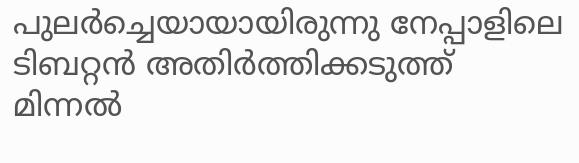പുലർച്ചെയായായിരുന്നു നേപ്പാളിലെ ടിബറ്റൻ അതിർത്തിക്കടുത്ത് മിന്നൽ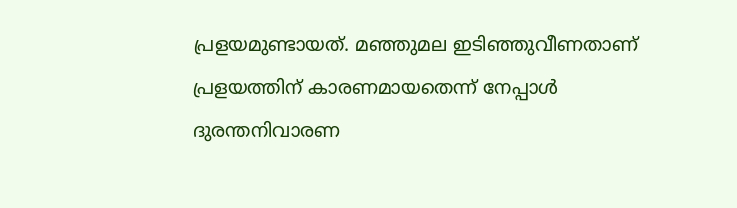പ്രളയമുണ്ടായത്. മഞ്ഞുമല ഇടിഞ്ഞുവീണതാണ് പ്രളയത്തിന് കാരണമായതെന്ന് നേപ്പാൾ ദുരന്തനിവാരണ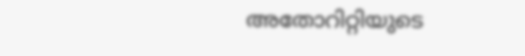അതോറിറ്റിയുടെ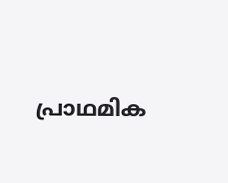പ്രാഥമിക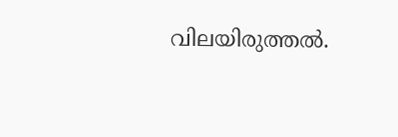വിലയിരുത്തൽ.